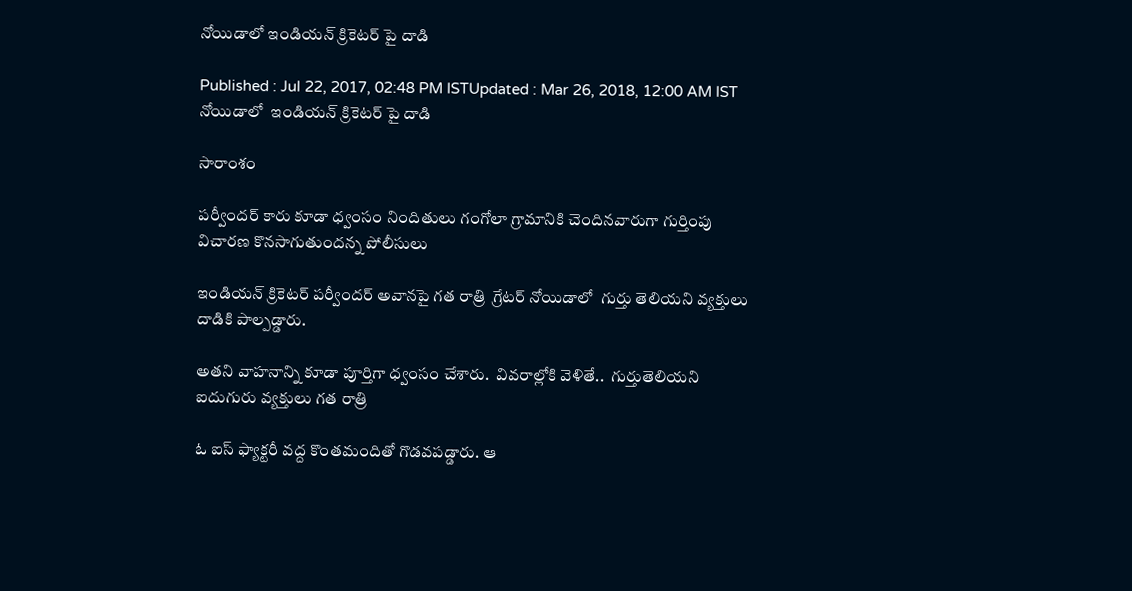నోయిడాలో ఇండియన్ క్రికెటర్ పై దాడి

Published : Jul 22, 2017, 02:48 PM ISTUpdated : Mar 26, 2018, 12:00 AM IST
నోయిడాలో  ఇండియన్ క్రికెటర్ పై దాడి

సారాంశం

పర్వీందర్ కారు కూడా ధ్వంసం నిందితులు గంగోలా గ్రామానికి చెందినవారుగా గుర్తింపు విచారణ కొనసాగుతుందన్న పోలీసులు

ఇండియన్ క్రికెటర్ పర్వీందర్ అవానపై గత రాత్రి  గ్రేటర్‌ నోయిడాలో  గుర్తు తెలియని వ్యక్తులు దాడికి పాల్పడ్డారు.

అతని వాహనాన్ని కూడా పూర్తిగా ధ్వంసం చేశారు.  వివరాల్లోకి వెళితే..  గుర్తుతెలియని ఐదుగురు వ్యక్తులు గత రాత్రి

ఓ ఐస్‌ ఫ్యాక్టరీ వద్ద కొంతమందితో గొడవపడ్డారు. ఆ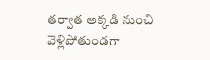తర్వాత అక్కడి నుంచి వెళ్లిపోతుండగా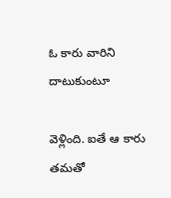ఓ కారు వారిని దాటుకుంటూ

వెళ్లింది. ఐతే ఆ కారు తమతో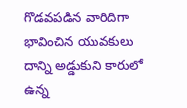గొడవపడిన వారిదిగా  భావించిన యువకులు దాన్ని అడ్డుకుని కారులో ఉన్న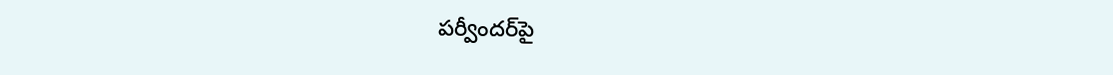పర్వీందర్‌పై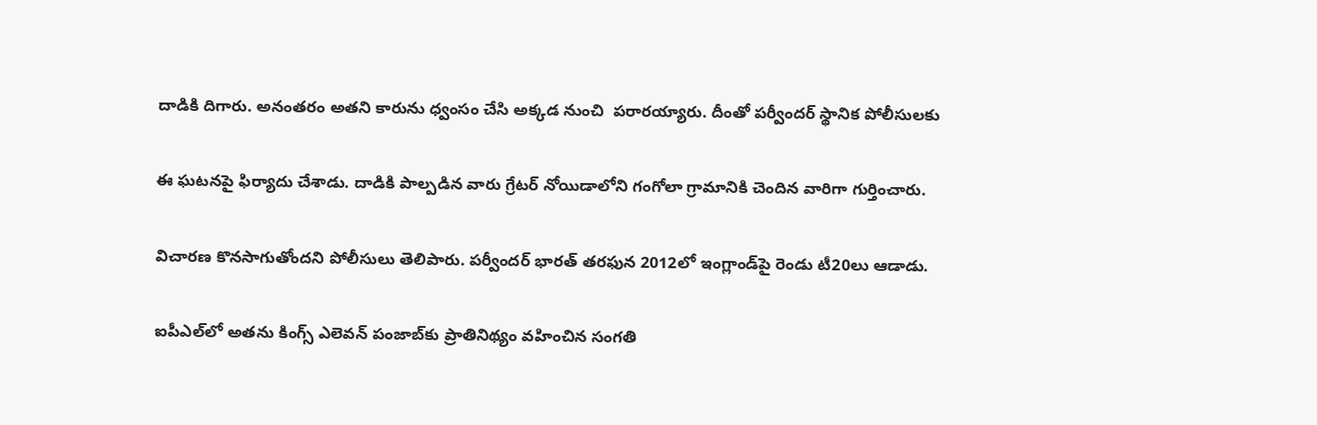దాడికి దిగారు. అనంతరం అతని కారును ధ్వంసం చేసి అక్కడ నుంచి  పరారయ్యారు. దీంతో పర్వీందర్‌ స్థానిక పోలీసులకు

ఈ ఘటనపై ఫిర్యాదు చేశాడు. దాడికి పాల్పడిన వారు గ్రేటర్‌ నోయిడాలోని గంగోలా గ్రామానికి చెందిన వారిగా గుర్తించారు.

విచారణ కొనసాగుతోందని పోలీసులు తెలిపారు. పర్వీందర్‌ భారత్‌ తరఫున 2012లో ఇంగ్లాండ్‌పై రెండు టీ20లు ఆడాడు.

ఐపీఎల్‌లో అతను కింగ్స్‌ ఎలెవన్‌ పంజాబ్‌కు ప్రాతినిథ్యం వహించిన సంగతి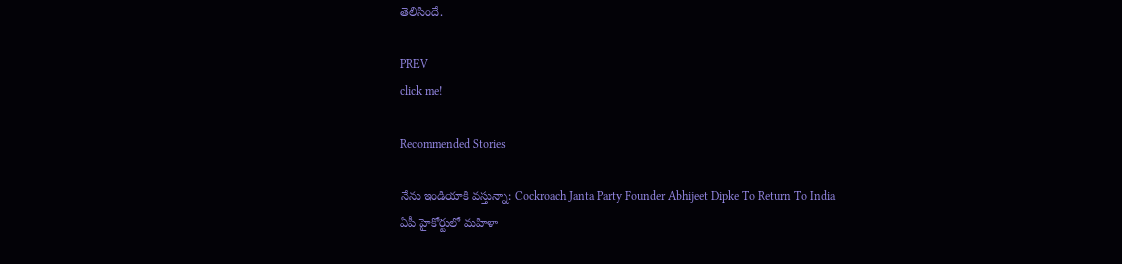తెలిసిందే.

PREV
click me!

Recommended Stories

నేను ఇండియాకి వస్తున్నా: Cockroach Janta Party Founder Abhijeet Dipke To Return To India
ఏపీ హైకోర్టులో మహిళా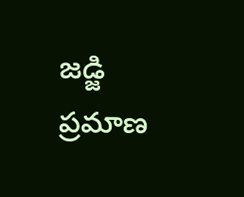జడ్జి ప్రమాణ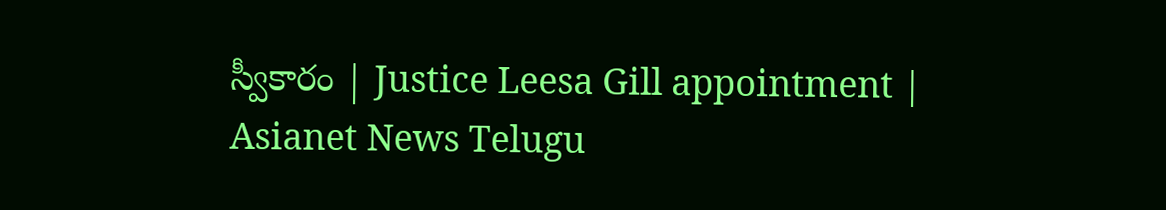స్వీకారం | Justice Leesa Gill appointment | Asianet News Telugu